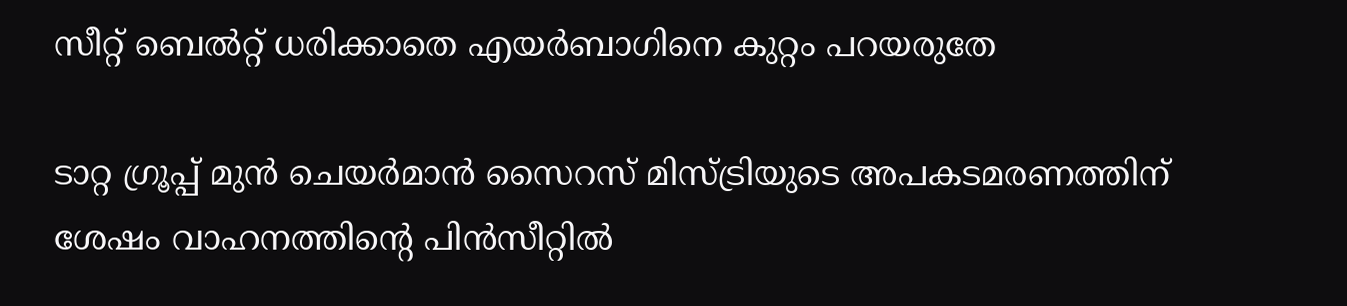സീറ്റ് ബെൽറ്റ് ധരിക്കാതെ എയർബാഗിനെ കുറ്റം പറയരുതേ

ടാറ്റ ഗ്രൂപ്പ് മുന്‍ ചെയര്‍മാൻ സൈറസ് മിസ്ട്രിയുടെ അപകടമരണത്തിന് ശേഷം വാഹനത്തിന്റെ പിന്‍സീറ്റില്‍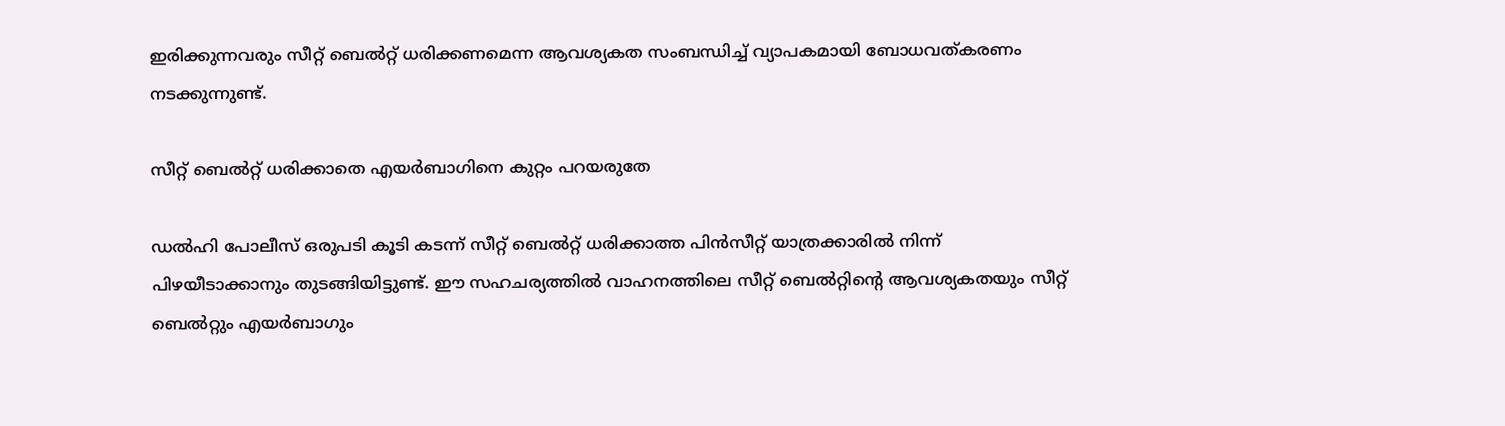ഇരിക്കുന്നവരും സീറ്റ് ബെല്‍റ്റ് ധരിക്കണമെന്ന ആവശ്യകത സംബന്ധിച്ച് വ്യാപകമായി ബോധവത്കരണം നടക്കുന്നുണ്ട്.

സീറ്റ് ബെൽറ്റ് ധരിക്കാതെ എയർബാഗിനെ കുറ്റം പറയരുതേ

ഡല്‍ഹി പോലീസ് ഒരുപടി കൂടി കടന്ന് സീറ്റ് ബെല്‍റ്റ് ധരിക്കാത്ത പിന്‍സീറ്റ് യാത്രക്കാരിൽ നിന്ന് പിഴയീടാക്കാനും തുടങ്ങിയിട്ടുണ്ട്. ഈ സഹചര്യത്തില്‍ വാഹനത്തിലെ സീറ്റ് ബെല്‍റ്റിന്റെ ആവശ്യകതയും സീറ്റ് ബെല്‍റ്റും എയര്‍ബാഗും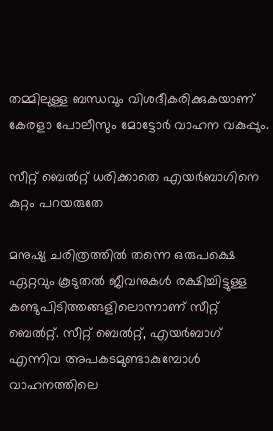തമ്മിലുള്ള ബന്ധവും വിശദീകരിക്കുകയാണ് കേരളാ പോലീസും മോട്ടോര്‍ വാഹന വകുപ്പും.

സീറ്റ് ബെൽറ്റ് ധരിക്കാതെ എയർബാഗിനെ കുറ്റം പറയരുതേ

മനുഷ്യ ചരിത്രത്തില്‍ തന്നെ ഒരുപക്ഷെ ഏറ്റവും കൂടുതല്‍ ജീവനുകള്‍ രക്ഷിച്ചിട്ടുള്ള കണ്ടുപിടിത്തങ്ങളിലൊന്നാണ് സീറ്റ് ബെല്‍റ്റ്. സീറ്റ് ബെല്‍റ്റ്, എയര്‍ബാഗ് എന്നിവ അപകടമുണ്ടാകുമ്പോള്‍ വാഹനത്തിലെ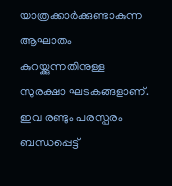യാത്രക്കാര്‍ക്കുണ്ടാകുന്ന ആഘാതം കുറയ്ക്കുന്നതിനുള്ള സുരക്ഷാ ഘടകങ്ങളാണ്. ഇവ രണ്ടും പരസ്പരം ബന്ധപ്പെട്ട്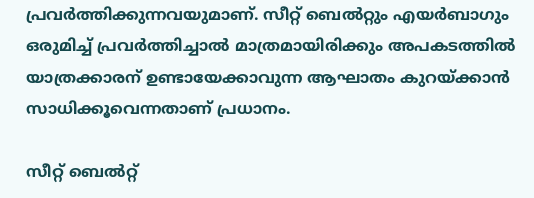പ്രവര്‍ത്തിക്കുന്നവയുമാണ്. സീറ്റ് ബെല്‍റ്റും എയര്‍ബാഗും ഒരുമിച്ച് പ്രവര്‍ത്തിച്ചാല്‍ മാത്രമായിരിക്കും അപകടത്തില്‍ യാത്രക്കാരന് ഉണ്ടായേക്കാവുന്ന ആഘാതം കുറയ്ക്കാന്‍ സാധിക്കൂവെന്നതാണ് പ്രധാനം.

സീറ്റ് ബെൽറ്റ്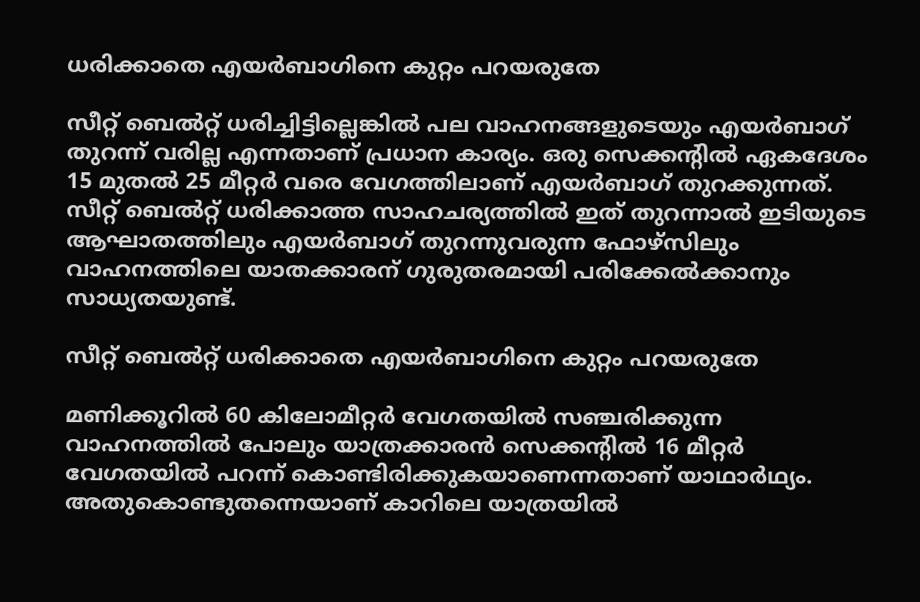ധരിക്കാതെ എയർബാഗിനെ കുറ്റം പറയരുതേ

സീറ്റ് ബെല്‍റ്റ് ധരിച്ചിട്ടില്ലെങ്കില്‍ പല വാഹനങ്ങളുടെയും എയര്‍ബാഗ് തുറന്ന് വരില്ല എന്നതാണ് പ്രധാന കാര്യം. ഒരു സെക്കന്റില്‍ ഏകദേശം 15 മുതല്‍ 25 മീറ്റര്‍ വരെ വേഗത്തിലാണ് എയര്‍ബാഗ് തുറക്കുന്നത്. സീറ്റ് ബെല്‍റ്റ് ധരിക്കാത്ത സാഹചര്യത്തില്‍ ഇത് തുറന്നാല്‍ ഇടിയുടെ ആഘാതത്തിലും എയര്‍ബാഗ് തുറന്നുവരുന്ന ഫോഴ്‌സിലും വാഹനത്തിലെ യാതക്കാരന് ഗുരുതരമായി പരിക്കേല്‍ക്കാനും സാധ്യതയുണ്ട്.

സീറ്റ് ബെൽറ്റ് ധരിക്കാതെ എയർബാഗിനെ കുറ്റം പറയരുതേ

മണിക്കൂറില്‍ 60 കിലോമീറ്റര്‍ വേഗതയില്‍ സഞ്ചരിക്കുന്ന വാഹനത്തില്‍ പോലും യാത്രക്കാരന്‍ സെക്കന്റില്‍ 16 മീറ്റര്‍ വേഗതയില്‍ പറന്ന് കൊണ്ടിരിക്കുകയാണെന്നതാണ് യാഥാര്‍ഥ്യം. അതുകൊണ്ടുതന്നെയാണ് കാറിലെ യാത്രയില്‍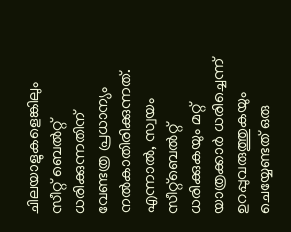ചിലയാളുകളെങ്കിലും സീറ്റ് ബെല്‍റ്റ് ധരിക്കുന്നതിന് വേണ്ടത്ര പ്രധാന്യം നല്‍കാതിരിക്കുന്നത്. എന്നാല്‍, സ്വയം സീറ്റ്‌ബെല്‍റ്റ് ധരിക്കുകയും മറ്റ് യാത്രക്കാര്‍ ധരിച്ചെന്ന് ഉറപ്പുവരുത്തുകയും ചെയ്യേണ്ടത് ഒരു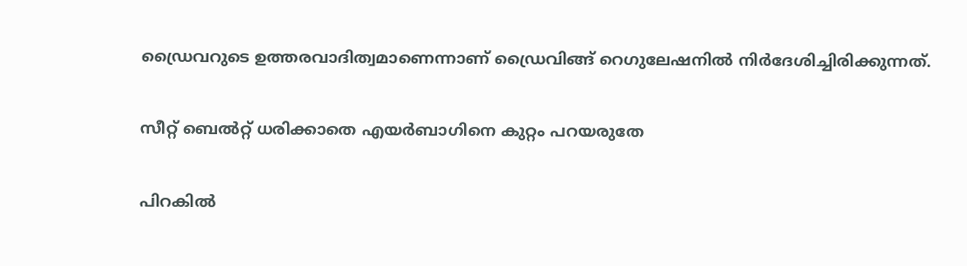ഡ്രൈവറുടെ ഉത്തരവാദിത്വമാണെന്നാണ് ഡ്രൈവിങ്ങ് റെഗുലേഷനില്‍ നിര്‍ദേശിച്ചിരിക്കുന്നത്.

സീറ്റ് ബെൽറ്റ് ധരിക്കാതെ എയർബാഗിനെ കുറ്റം പറയരുതേ

പിറകില്‍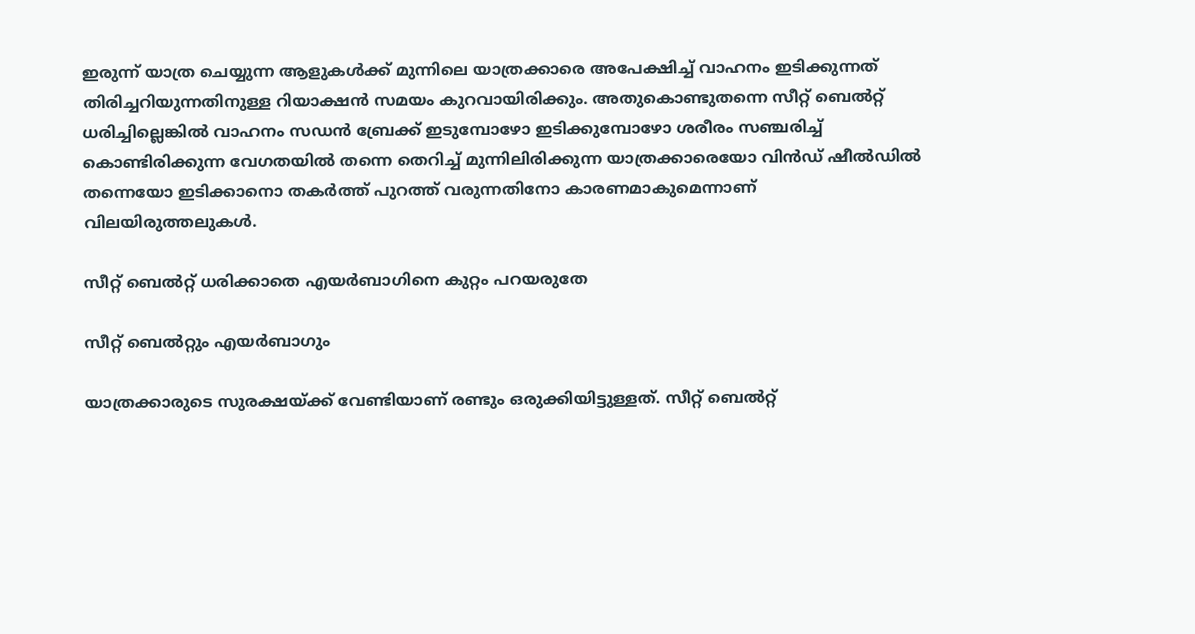ഇരുന്ന് യാത്ര ചെയ്യുന്ന ആളുകള്‍ക്ക് മുന്നിലെ യാത്രക്കാരെ അപേക്ഷിച്ച് വാഹനം ഇടിക്കുന്നത് തിരിച്ചറിയുന്നതിനുള്ള റിയാക്ഷന്‍ സമയം കുറവായിരിക്കും. അതുകൊണ്ടുതന്നെ സീറ്റ് ബെല്‍റ്റ് ധരിച്ചില്ലെങ്കില്‍ വാഹനം സഡന്‍ ബ്രേക്ക് ഇടുമ്പോഴോ ഇടിക്കുമ്പോഴോ ശരീരം സഞ്ചരിച്ച് കൊണ്ടിരിക്കുന്ന വേഗതയില്‍ തന്നെ തെറിച്ച് മുന്നിലിരിക്കുന്ന യാത്രക്കാരെയോ വിന്‍ഡ് ഷീല്‍ഡില്‍ തന്നെയോ ഇടിക്കാനൊ തകര്‍ത്ത് പുറത്ത് വരുന്നതിനോ കാരണമാകുമെന്നാണ് വിലയിരുത്തലുകള്‍.

സീറ്റ് ബെൽറ്റ് ധരിക്കാതെ എയർബാഗിനെ കുറ്റം പറയരുതേ

സീറ്റ് ബെല്‍റ്റും എയര്‍ബാഗും

യാത്രക്കാരുടെ സുരക്ഷയ്ക്ക് വേണ്ടിയാണ് രണ്ടും ഒരുക്കിയിട്ടുള്ളത്. സീറ്റ് ബെല്‍റ്റ്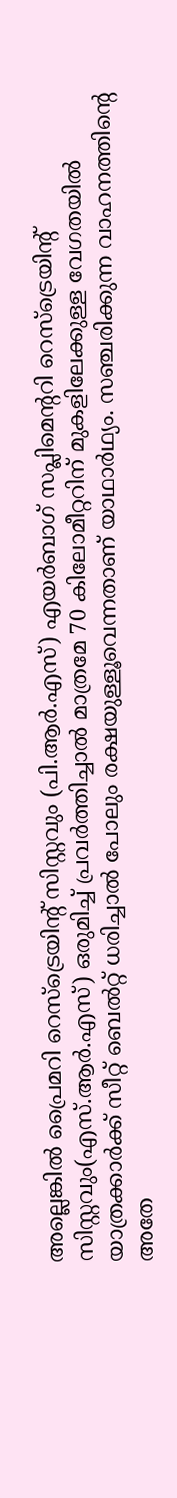അല്ലെങ്കില്‍ പ്രൈമറി റെസ്‌ട്രെയിന്റ് സിസ്റ്റവും (പി.ആര്‍.എസ്) എയര്‍ബാഗ് സപ്ലിമെന്ററി റെസ്‌ട്രെയിന്റ് സിസ്റ്റവും(എസ്.ആര്‍.എസ്) ഒരുമിച്ച് പ്രവര്‍ത്തിച്ചാല്‍ മാത്രമേ 70 കിലോമീറ്ററിന് മുകളിലേക്കുള്ള വേഗതയില്‍ യാത്രക്കാര്‍ക്ക് സീറ്റ് ബെല്‍റ്റ് ധരിച്ചാല്‍ പോലും രക്ഷയുള്ളൂവെന്നതാണ് യാഥാര്‍ഥ്യം. സഞ്ചരിക്കുന്ന വാഹനത്തിന്റെ അതേ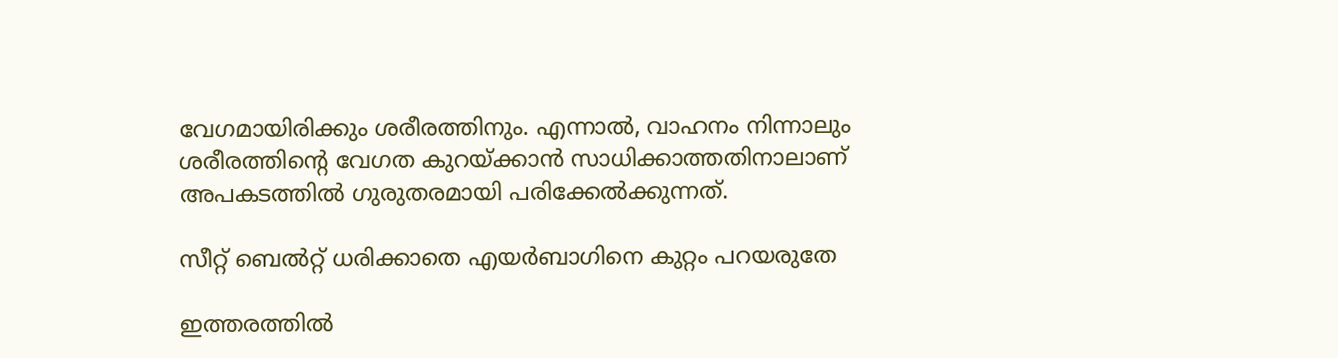വേഗമായിരിക്കും ശരീരത്തിനും. എന്നാല്‍, വാഹനം നിന്നാലും ശരീരത്തിന്റെ വേഗത കുറയ്ക്കാന്‍ സാധിക്കാത്തതിനാലാണ് അപകടത്തില്‍ ഗുരുതരമായി പരിക്കേല്‍ക്കുന്നത്.

സീറ്റ് ബെൽറ്റ് ധരിക്കാതെ എയർബാഗിനെ കുറ്റം പറയരുതേ

ഇത്തരത്തില്‍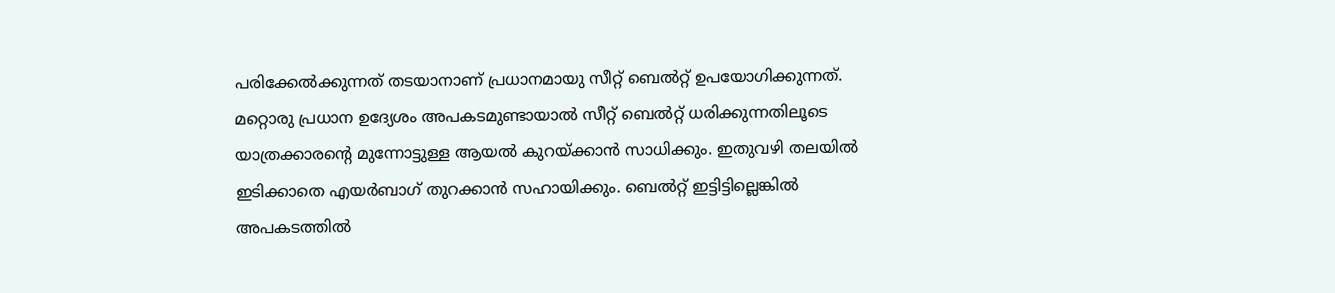പരിക്കേല്‍ക്കുന്നത് തടയാനാണ് പ്രധാനമായു സീറ്റ് ബെല്‍റ്റ് ഉപയോഗിക്കുന്നത്. മറ്റൊരു പ്രധാന ഉദ്യേശം അപകടമുണ്ടായാല്‍ സീറ്റ് ബെല്‍റ്റ് ധരിക്കുന്നതിലൂടെ യാത്രക്കാരന്റെ മുന്നോട്ടുള്ള ആയല്‍ കുറയ്ക്കാന്‍ സാധിക്കും. ഇതുവഴി തലയില്‍ ഇടിക്കാതെ എയര്‍ബാഗ് തുറക്കാന്‍ സഹായിക്കും. ബെല്‍റ്റ് ഇട്ടിട്ടില്ലെങ്കില്‍ അപകടത്തില്‍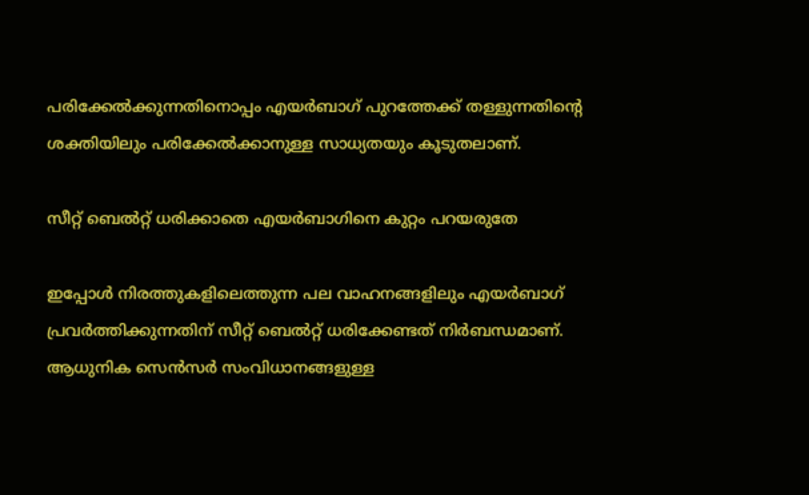പരിക്കേല്‍ക്കുന്നതിനൊപ്പം എയര്‍ബാഗ് പുറത്തേക്ക് തള്ളുന്നതിന്റെ ശക്തിയിലും പരിക്കേല്‍ക്കാനുള്ള സാധ്യതയും കൂടുതലാണ്.

സീറ്റ് ബെൽറ്റ് ധരിക്കാതെ എയർബാഗിനെ കുറ്റം പറയരുതേ

ഇപ്പോള്‍ നിരത്തുകളിലെത്തുന്ന പല വാഹനങ്ങളിലും എയര്‍ബാഗ് പ്രവര്‍ത്തിക്കുന്നതിന് സീറ്റ് ബെല്‍റ്റ് ധരിക്കേണ്ടത് നിര്‍ബന്ധമാണ്. ആധുനിക സെന്‍സര്‍ സംവിധാനങ്ങളുള്ള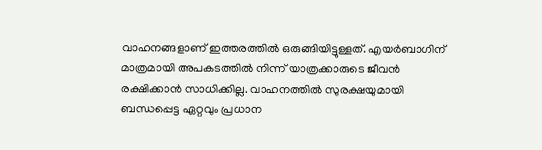വാഹനങ്ങളാണ് ഇത്തരത്തില്‍ ഒരുങ്ങിയിട്ടുള്ളത്. എയര്‍ബാഗിന് മാത്രമായി അപകടത്തില്‍ നിന്ന് യാത്രക്കാരുടെ ജീവന്‍ രക്ഷിക്കാന്‍ സാധിക്കില്ല. വാഹനത്തില്‍ സുരക്ഷയുമായി ബന്ധപ്പെട്ട ഏറ്റവും പ്രധാന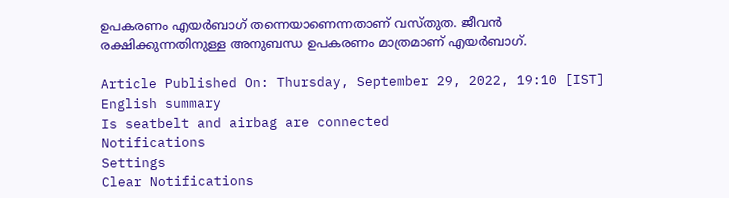ഉപകരണം എയര്‍ബാഗ് തന്നെയാണെന്നതാണ് വസ്തുത. ജീവന്‍ രക്ഷിക്കുന്നതിനുള്ള അനുബന്ധ ഉപകരണം മാത്രമാണ് എയര്‍ബാഗ്.

Article Published On: Thursday, September 29, 2022, 19:10 [IST]
English summary
Is seatbelt and airbag are connected
Notifications
Settings
Clear Notifications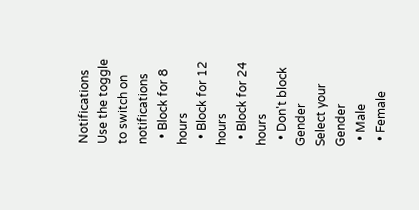Notifications
Use the toggle to switch on notifications
  • Block for 8 hours
  • Block for 12 hours
  • Block for 24 hours
  • Don't block
Gender
Select your Gender
  • Male
  • Female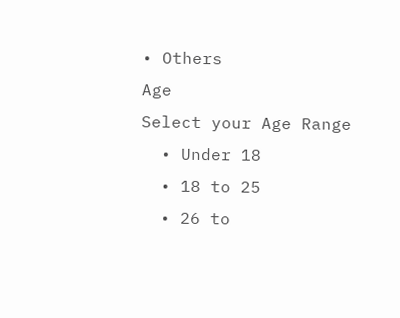• Others
Age
Select your Age Range
  • Under 18
  • 18 to 25
  • 26 to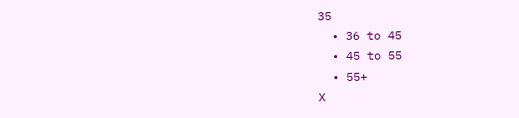35
  • 36 to 45
  • 45 to 55
  • 55+
X